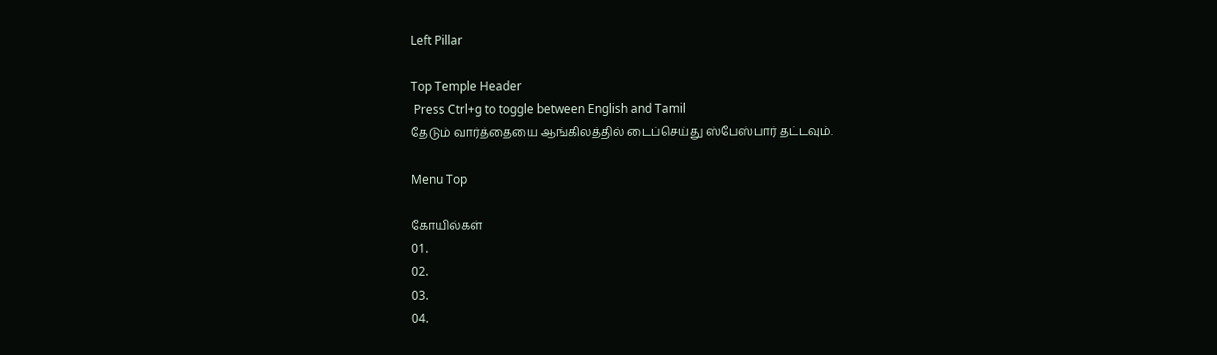Left Pillar

Top Temple Header
 Press Ctrl+g to toggle between English and Tamil
தேடும் வார்த்தையை ஆங்கிலத்தில் டைப்செய்து ஸ்பேஸ்பார் தட்டவும்.

Menu Top

கோயில்கள்
01.
02.
03.
04.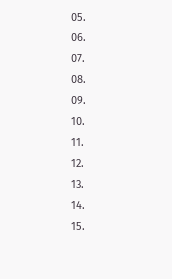05.
06.
07.
08.
09.
10.
11.
12.
13.
14.
15.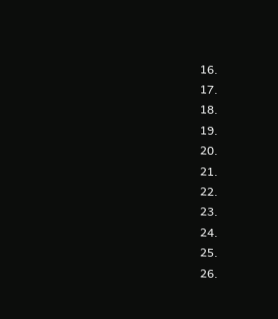16.
17.
18.
19.
20.
21.
22.
23.
24.
25.
26.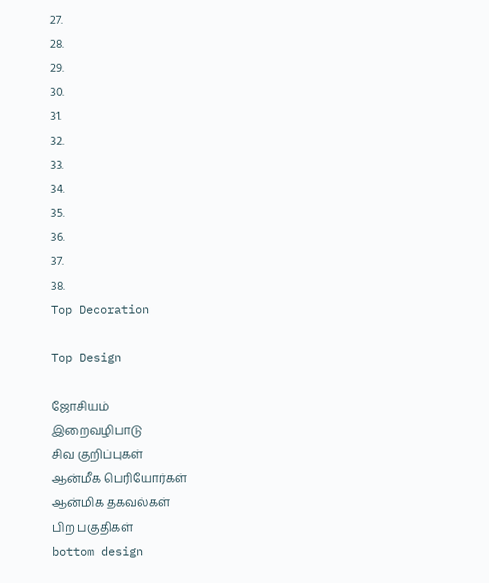27.
28.
29.
30.
31.
32.
33.
34.
35.
36.
37.
38.
Top Decoration

Top Design

ஜோசியம்
இறைவழிபாடு
சிவ குறிப்புகள்
ஆன்மீக பெரியோர்கள்
ஆன்மிக தகவல்கள்
பிற பகுதிகள்
bottom design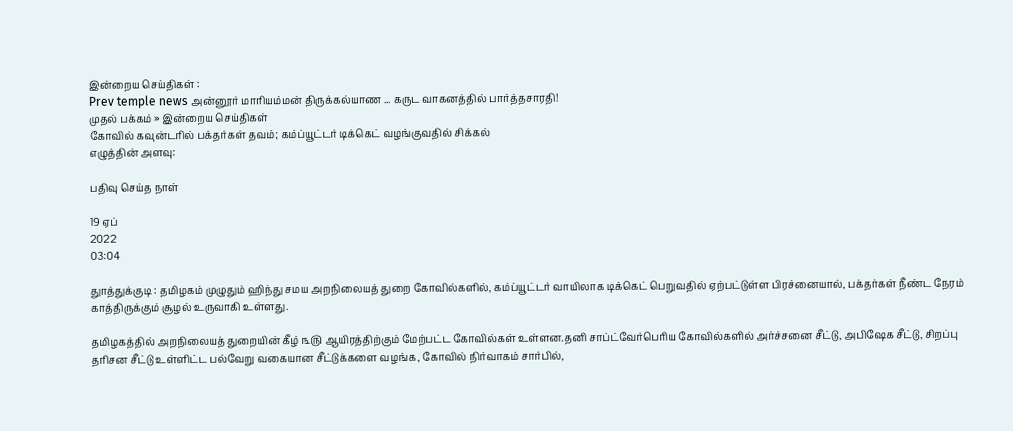இன்றைய செய்திகள் :
Prev temple news அன்னூர் மாரியம்மன் திருக்கல்யாண ... கருட வாகனத்தில் பார்த்தசாரதி!
முதல் பக்கம் » இன்றைய செய்திகள்
கோவில் கவுன்டரில் பக்தர்கள் தவம்; கம்ப்யூட்டர் டிக்கெட் வழங்குவதில் சிக்கல்
எழுத்தின் அளவு:

பதிவு செய்த நாள்

19 ஏப்
2022
03:04

துாத்துக்குடி : தமிழகம் முழுதும் ஹிந்து சமய அறநிலையத் துறை கோவில்களில், கம்ப்யூட்டர் வாயிலாக டிக்கெட் பெறுவதில் ஏற்பட்டுள்ள பிரச்னையால், பக்தர்கள் நீண்ட நேரம் காத்திருக்கும் சூழல் உருவாகி உள்ளது.

தமிழகத்தில் அறநிலையத் துறையின் கீழ் ௩௫ ஆயிரத்திற்கும் மேற்பட்ட கோவில்கள் உள்ளன.தனி சாப்ட்வேர்பெரிய கோவில்களில் அர்ச்சனை சீட்டு, அபிஷேக சீட்டு, சிறப்பு தரிசன சீட்டு உள்ளிட்ட பல்வேறு வகையான சீட்டுக்களை வழங்க, கோவில் நிர்வாகம் சார்பில்,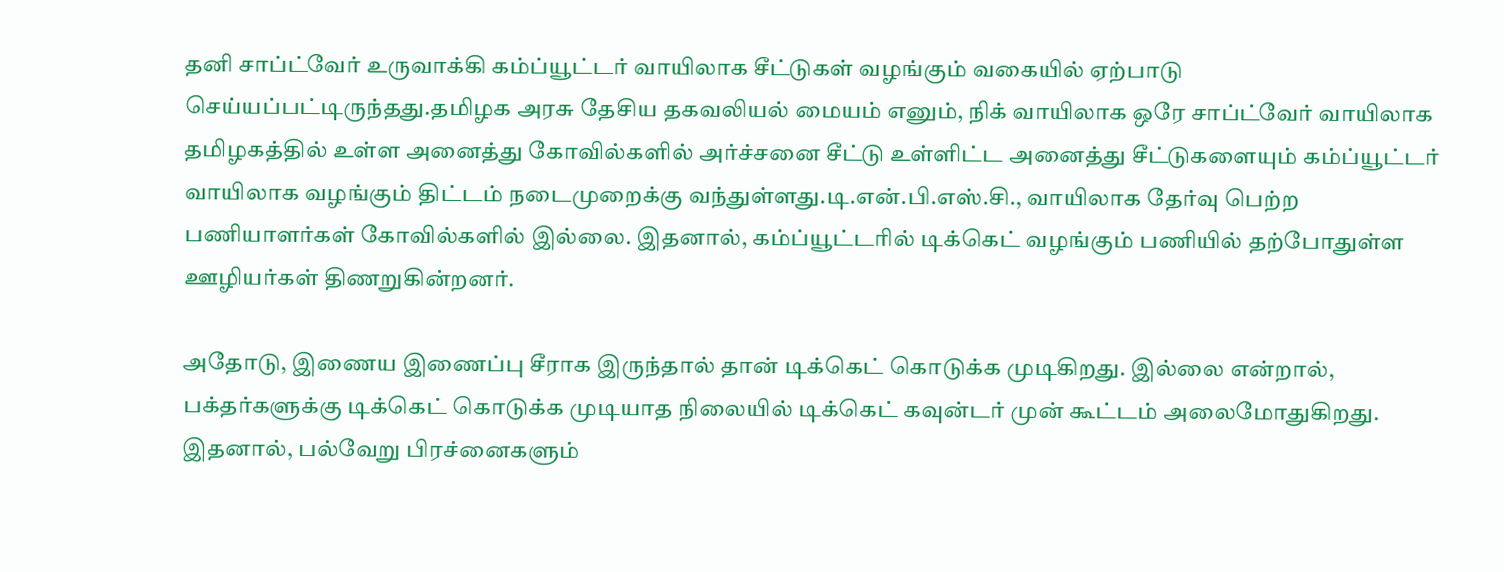தனி சாப்ட்வேர் உருவாக்கி கம்ப்யூட்டர் வாயிலாக சீட்டுகள் வழங்கும் வகையில் ஏற்பாடு செய்யப்பட்டிருந்தது.தமிழக அரசு தேசிய தகவலியல் மையம் எனும், நிக் வாயிலாக ஒரே சாப்ட்வேர் வாயிலாக தமிழகத்தில் உள்ள அனைத்து கோவில்களில் அர்ச்சனை சீட்டு உள்ளிட்ட அனைத்து சீட்டுகளையும் கம்ப்யூட்டர் வாயிலாக வழங்கும் திட்டம் நடைமுறைக்கு வந்துள்ளது.டி.என்.பி.எஸ்.சி., வாயிலாக தேர்வு பெற்ற பணியாளர்கள் கோவில்களில் இல்லை. இதனால், கம்ப்யூட்டரில் டிக்கெட் வழங்கும் பணியில் தற்போதுள்ள ஊழியர்கள் திணறுகின்றனர்.

அதோடு, இணைய இணைப்பு சீராக இருந்தால் தான் டிக்கெட் கொடுக்க முடிகிறது. இல்லை என்றால், பக்தர்களுக்கு டிக்கெட் கொடுக்க முடியாத நிலையில் டிக்கெட் கவுன்டர் முன் கூட்டம் அலைமோதுகிறது. இதனால், பல்வேறு பிரச்னைகளும்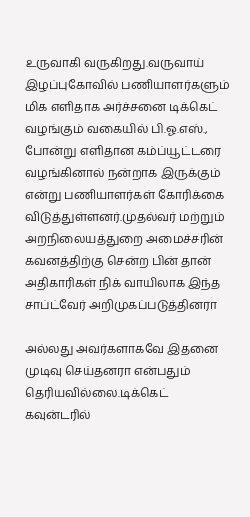உருவாகி வருகிறது.வருவாய் இழப்புகோவில் பணியாளர்களும் மிக எளிதாக அர்ச்சனை டிக்கெட் வழங்கும் வகையில் பி.ஓ.எஸ்., போன்று எளிதான கம்ப்யூட்டரை வழங்கினால் நன்றாக இருக்கும் என்று பணியாளர்கள் கோரிக்கை விடுத்துள்ளனர்.முதல்வர் மற்றும் அறநிலையத்துறை அமைச்சரின் கவனத்திற்கு சென்ற பின் தான் அதிகாரிகள் நிக் வாயிலாக இந்த சாப்ட்வேர் அறிமுகப்படுத்தினரா

அல்லது அவர்களாகவே இதனை முடிவு செய்தனரா என்பதும் தெரியவில்லை.டிக்கெட் கவுன்டரில்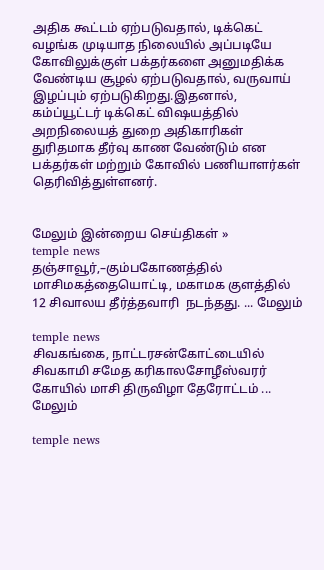அதிக கூட்டம் ஏற்படுவதால், டிக்கெட் வழங்க முடியாத நிலையில் அப்படியே கோவிலுக்குள் பக்தர்களை அனுமதிக்க வேண்டிய சூழல் ஏற்படுவதால், வருவாய் இழப்பும் ஏற்படுகிறது.இதனால், கம்ப்யூட்டர் டிக்கெட் விஷயத்தில் அறநிலையத் துறை அதிகாரிகள் துரிதமாக தீர்வு காண வேண்டும் என பக்தர்கள் மற்றும் கோவில் பணியாளர்கள் தெரிவித்துள்ளனர்.


மேலும் இன்றைய செய்திகள் »
temple news
தஞ்சாவூர்,–கும்பகோணத்தில் மாசிமகத்தையொட்டி, மகாமக குளத்தில் 12 சிவாலய தீர்த்தவாரி  நடந்தது. ... மேலும்

temple news
சிவகங்கை, நாட்டரசன்கோட்டையில் சிவகாமி சமேத கரிகாலசோழீஸ்வரர் கோயில் மாசி திருவிழா தேரோட்டம் ... மேலும்

temple news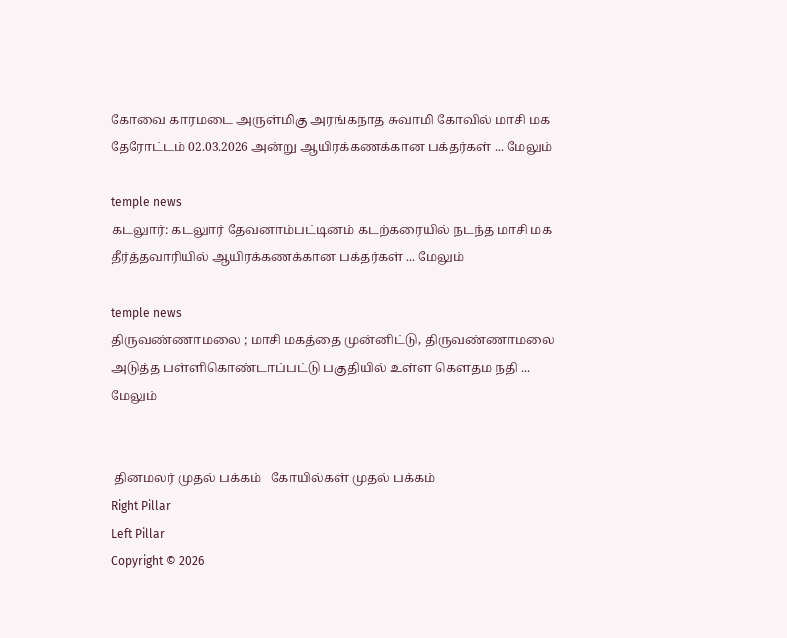கோவை காரமடை அருள்மிகு அரங்கநாத சுவாமி கோவில் மாசி மக தேரோட்டம் 02.03.2026 அன்று ஆயிரக்கணக்கான பக்தர்கள் ... மேலும்

temple news
கடலுார்: கடலுார் தேவனாம்பட்டினம் கடற்கரையில் நடந்த மாசி மக தீர்த்தவாரியில் ஆயிரக்கணக்கான பக்தர்கள் ... மேலும்

temple news
திருவண்ணாமலை ; மாசி மகத்தை முன்னிட்டு, திருவண்ணாமலை அடுத்த பள்ளிகொண்டாப்பட்டு பகுதியில் உள்ள கௌதம நதி ... மேலும்


 தினமலர் முதல் பக்கம்   கோயில்கள் முதல் பக்கம்
Right Pillar
Left Pillar
Copyright © 2026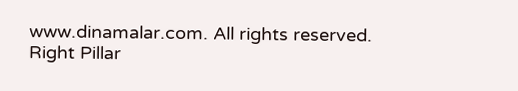www.dinamalar.com. All rights reserved.
Right Pillar